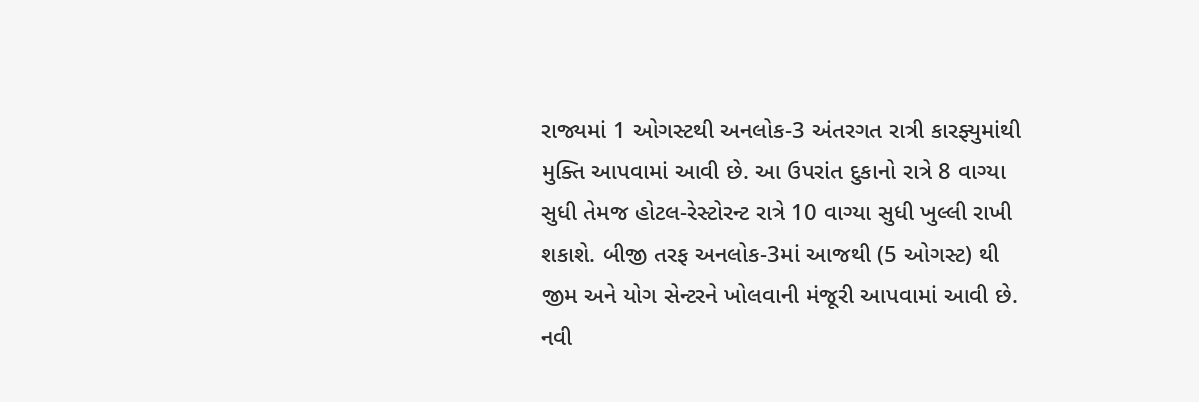રાજ્યમાં 1 ઓગસ્ટથી અનલોક-3 અંતરગત રાત્રી કારફ્યુમાંથી મુક્તિ આપવામાં આવી છે. આ ઉપરાંત દુકાનો રાત્રે 8 વાગ્યા સુધી તેમજ હોટલ-રેસ્ટોરન્ટ રાત્રે 10 વાગ્યા સુધી ખુલ્લી રાખી શકાશે. બીજી તરફ અનલોક-3માં આજથી (5 ઓગસ્ટ) થી જીમ અને યોગ સેન્ટરને ખોલવાની મંજૂરી આપવામાં આવી છે. નવી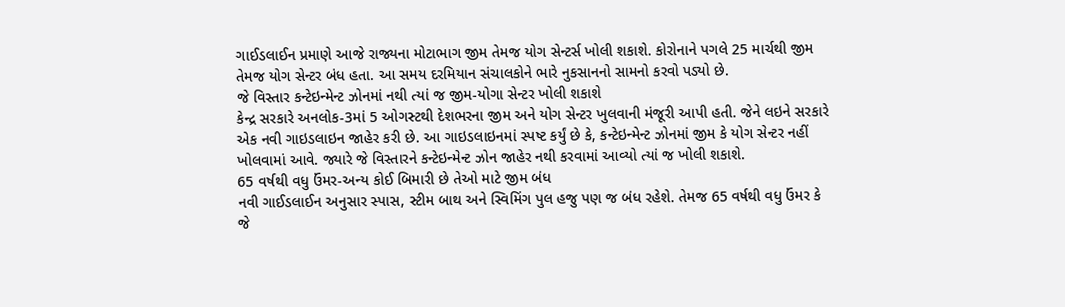ગાઈડલાઈન પ્રમાણે આજે રાજ્યના મોટાભાગ જીમ તેમજ યોગ સેન્ટર્સ ખોલી શકાશે. કોરોનાને પગલે 25 માર્ચથી જીમ તેમજ યોગ સેન્ટર બંધ હતા. આ સમય દરમિયાન સંચાલકોને ભારે નુકસાનનો સામનો કરવો પડ્યો છે.
જે વિસ્તાર કન્ટેઇન્મેન્ટ ઝોનમાં નથી ત્યાં જ જીમ-યોગા સેન્ટર ખોલી શકાશે
કેન્દ્ર સરકારે અનલોક-3માં 5 ઓગસ્ટથી દેશભરના જીમ અને યોગ સેન્ટર ખુલવાની મંજૂરી આપી હતી. જેને લઇને સરકારે એક નવી ગાઇડલાઇન જાહેર કરી છે. આ ગાઇડલાઇનમાં સ્પષ્ટ કર્યું છે કે, કન્ટેઇન્મેન્ટ ઝોનમાં જીમ કે યોગ સેન્ટર નહીં ખોલવામાં આવે. જ્યારે જે વિસ્તારને કન્ટેઇન્મેન્ટ ઝોન જાહેર નથી કરવામાં આવ્યો ત્યાં જ ખોલી શકાશે.
65 વર્ષથી વધુ ઉંમર-અન્ય કોઈ બિમારી છે તેઓ માટે જીમ બંધ
નવી ગાઈડલાઈન અનુસાર સ્પાસ, સ્ટીમ બાથ અને સ્વિમિંગ પુલ હજુ પણ જ બંધ રહેશે. તેમજ 65 વર્ષથી વધુ ઉંમર કે જે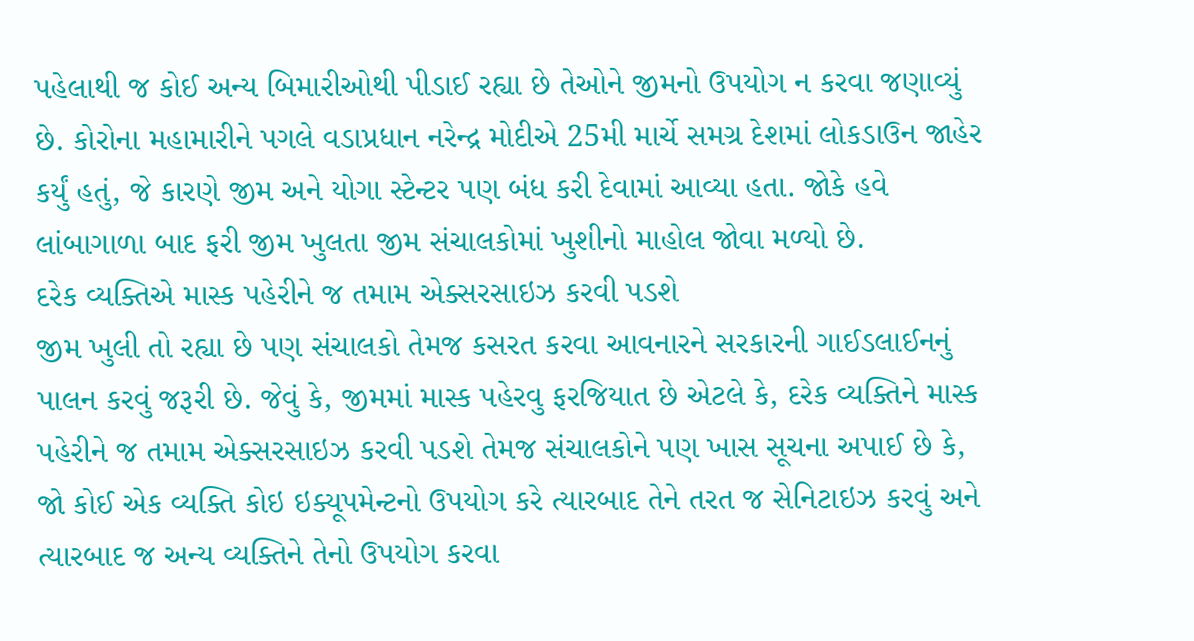પહેલાથી જ કોઈ અન્ય બિમારીઓથી પીડાઈ રહ્યા છે તેઓને જીમનો ઉપયોગ ન કરવા જણાવ્યું છે. કોરોના મહામારીને પગલે વડાપ્રધાન નરેન્દ્ર મોદીએ 25મી માર્ચે સમગ્ર દેશમાં લોકડાઉન જાહેર કર્યું હતું, જે કારણે જીમ અને યોગા સ્ટેન્ટર પણ બંધ કરી દેવામાં આવ્યા હતા. જોકે હવે લાંબાગાળા બાદ ફરી જીમ ખુલતા જીમ સંચાલકોમાં ખુશીનો માહોલ જોવા મળ્યો છે.
દરેક વ્યક્તિએ માસ્ક પહેરીને જ તમામ એક્સરસાઇઝ કરવી પડશે
જીમ ખુલી તો રહ્યા છે પણ સંચાલકો તેમજ કસરત કરવા આવનારને સરકારની ગાઈડલાઈનનું પાલન કરવું જરૂરી છે. જેવું કે, જીમમાં માસ્ક પહેરવુ ફરજિયાત છે એટલે કે, દરેક વ્યક્તિને માસ્ક પહેરીને જ તમામ એક્સરસાઇઝ કરવી પડશે તેમજ સંચાલકોને પણ ખાસ સૂચના અપાઈ છે કે, જો કોઈ એક વ્યક્તિ કોઇ ઇક્યૂપમેન્ટનો ઉપયોગ કરે ત્યારબાદ તેને તરત જ સેનિટાઇઝ કરવું અને ત્યારબાદ જ અન્ય વ્યક્તિને તેનો ઉપયોગ કરવા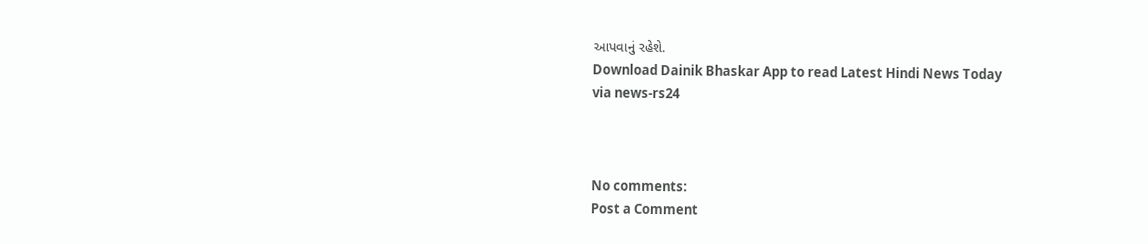આપવાનું રહેશે.
Download Dainik Bhaskar App to read Latest Hindi News Today
via news-rs24



No comments:
Post a Comment